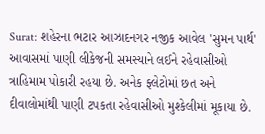Surat: શહેરના ભટાર આઝાદનગર નજીક આવેલ 'સુમન પાર્થ' આવાસમાં પાણી લીકેજની સમસ્યાને લઈને રહેવાસીઓ ત્રાહિમામ પોકારી રહયા છે. અનેક ફ્લેટોમાં છત અને દીવાલોમાંથી પાણી ટપકતા રહેવાસીઓ મુશ્કેલીમાં મૂકાયા છે.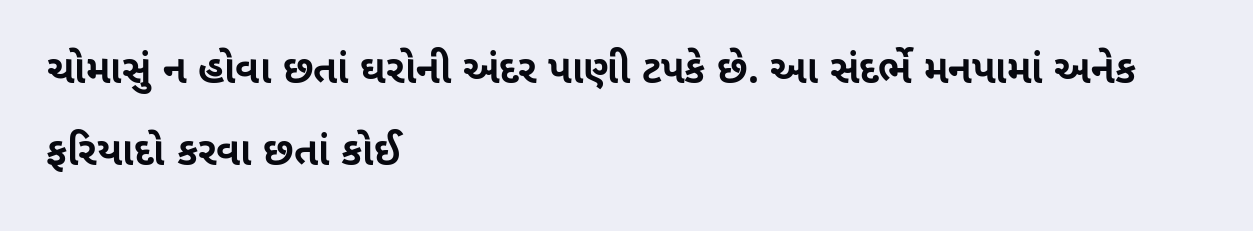ચોમાસું ન હોવા છતાં ઘરોની અંદર પાણી ટપકે છે. આ સંદર્ભે મનપામાં અનેક ફરિયાદો કરવા છતાં કોઈ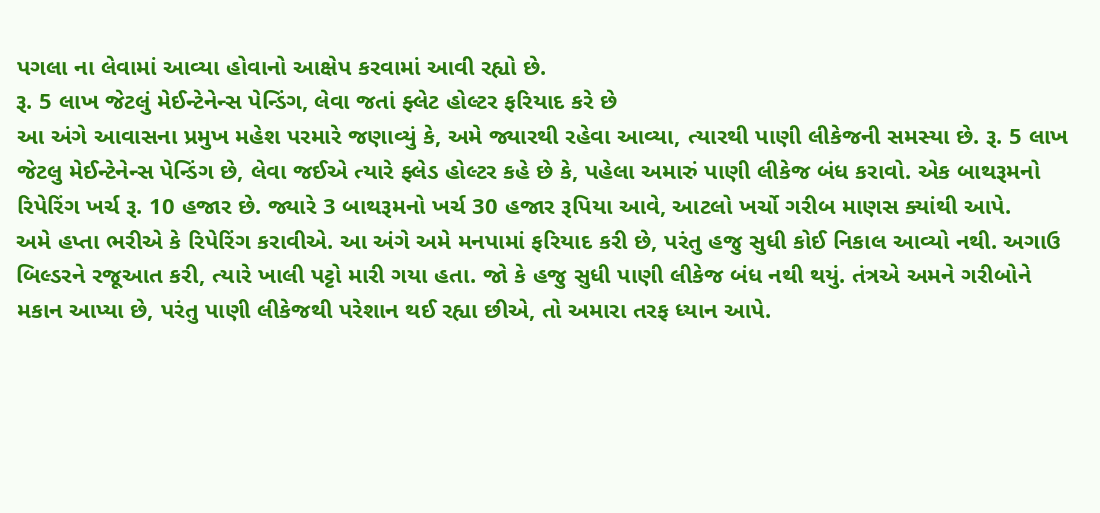પગલા ના લેવામાં આવ્યા હોવાનો આક્ષેપ કરવામાં આવી રહ્યો છે.
રૂ. 5 લાખ જેટલું મેઈન્ટેનેન્સ પેન્ડિંગ, લેવા જતાં ફ્લેટ હોલ્ટર ફરિયાદ કરે છે
આ અંગે આવાસના પ્રમુખ મહેશ પરમારે જણાવ્યું કે, અમે જ્યારથી રહેવા આવ્યા, ત્યારથી પાણી લીકેજની સમસ્યા છે. રૂ. 5 લાખ જેટલુ મેઈન્ટેનેન્સ પેન્ડિંગ છે, લેવા જઈએ ત્યારે ફ્લેડ હોલ્ટર કહે છે કે, પહેલા અમારું પાણી લીકેજ બંધ કરાવો. એક બાથરૂમનો રિપેરિંગ ખર્ચ રૂ. 10 હજાર છે. જ્યારે 3 બાથરૂમનો ખર્ચ 30 હજાર રૂપિયા આવે, આટલો ખર્ચો ગરીબ માણસ ક્યાંથી આપે.
અમે હપ્તા ભરીએ કે રિપેરિંગ કરાવીએ. આ અંગે અમે મનપામાં ફરિયાદ કરી છે, પરંતુ હજુ સુધી કોઈ નિકાલ આવ્યો નથી. અગાઉ બિલ્ડરને રજૂઆત કરી, ત્યારે ખાલી પટ્ટો મારી ગયા હતા. જો કે હજુ સુધી પાણી લીકેજ બંધ નથી થયું. તંત્રએ અમને ગરીબોને મકાન આપ્યા છે, પરંતુ પાણી લીકેજથી પરેશાન થઈ રહ્યા છીએ, તો અમારા તરફ ધ્યાન આપે.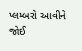પ્લમ્બરો આવીને જોઈ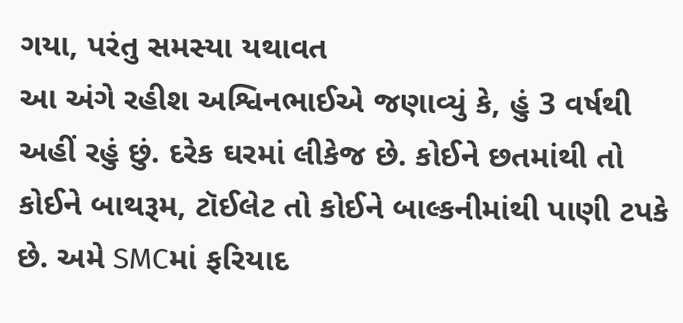ગયા, પરંતુ સમસ્યા યથાવત
આ અંગે રહીશ અશ્વિનભાઈએ જણાવ્યું કે, હું 3 વર્ષથી અહીં રહું છું. દરેક ઘરમાં લીકેજ છે. કોઈને છતમાંથી તો કોઈને બાથરૂમ, ટૉઈલેટ તો કોઈને બાલ્કનીમાંથી પાણી ટપકે છે. અમે SMCમાં ફરિયાદ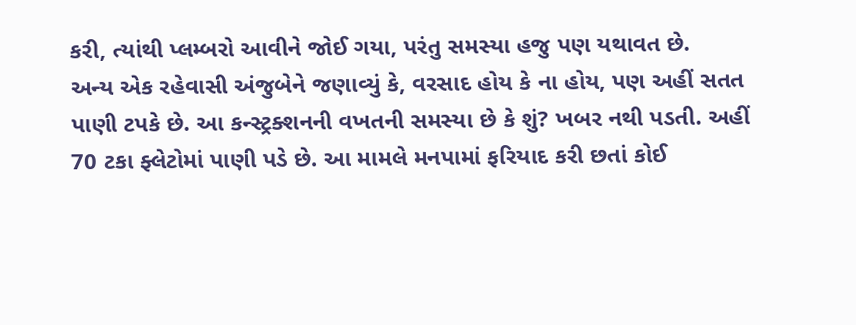કરી, ત્યાંથી પ્લમ્બરો આવીને જોઈ ગયા, પરંતુ સમસ્યા હજુ પણ યથાવત છે.
અન્ય એક રહેવાસી અંજુબેને જણાવ્યું કે, વરસાદ હોય કે ના હોય, પણ અહીં સતત પાણી ટપકે છે. આ કન્સ્ટ્રક્શનની વખતની સમસ્યા છે કે શું? ખબર નથી પડતી. અહીં 70 ટકા ફ્લેટોમાં પાણી પડે છે. આ મામલે મનપામાં ફરિયાદ કરી છતાં કોઈ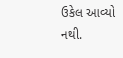ઉકેલ આવ્યો નથી.